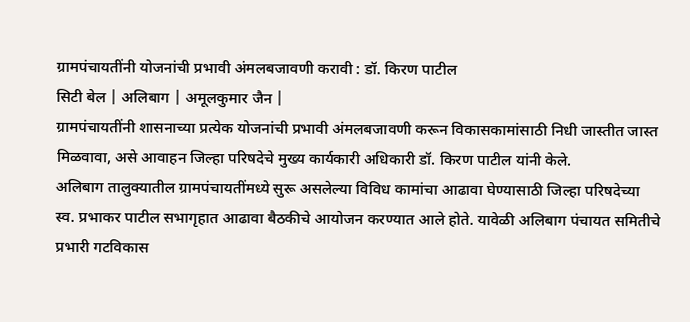ग्रामपंचायतींनी योजनांची प्रभावी अंमलबजावणी करावी : डॉ. किरण पाटील
सिटी बेल | अलिबाग | अमूलकुमार जैन |
ग्रामपंचायतींनी शासनाच्या प्रत्येक योजनांची प्रभावी अंमलबजावणी करून विकासकामांसाठी निधी जास्तीत जास्त मिळवावा, असे आवाहन जिल्हा परिषदेचे मुख्य कार्यकारी अधिकारी डॉ. किरण पाटील यांनी केले.
अलिबाग तालुक्यातील ग्रामपंचायतींमध्ये सुरू असलेल्या विविध कामांचा आढावा घेण्यासाठी जिल्हा परिषदेच्या स्व. प्रभाकर पाटील सभागृहात आढावा बैठकीचे आयोजन करण्यात आले होते. यावेळी अलिबाग पंचायत समितीचे प्रभारी गटविकास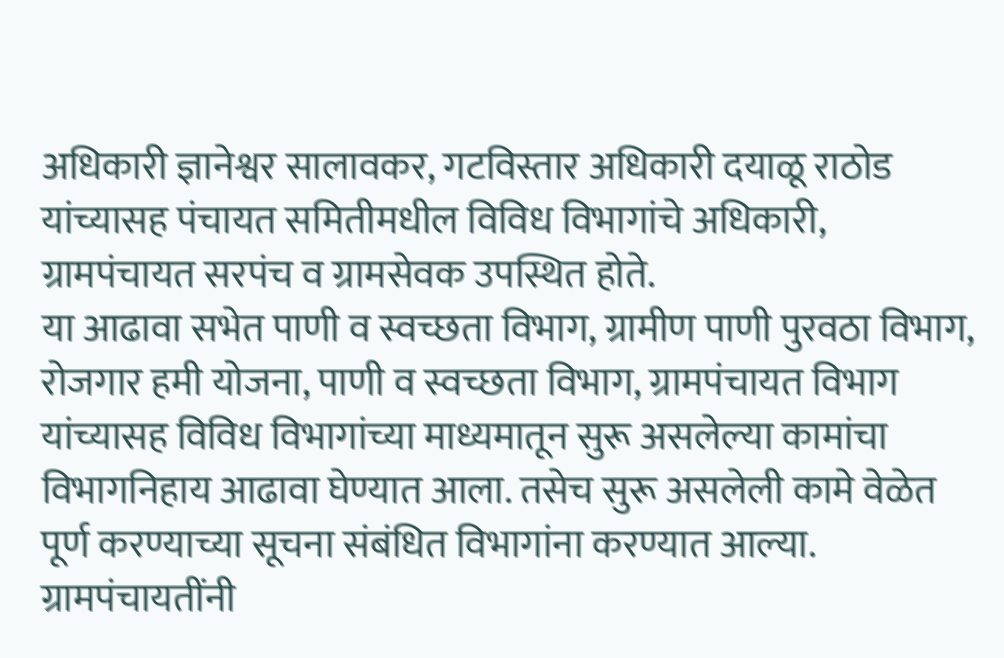अधिकारी ज्ञानेश्वर सालावकर, गटविस्तार अधिकारी दयाळू राठोड यांच्यासह पंचायत समितीमधील विविध विभागांचे अधिकारी, ग्रामपंचायत सरपंच व ग्रामसेवक उपस्थित होते.
या आढावा सभेत पाणी व स्वच्छता विभाग, ग्रामीण पाणी पुरवठा विभाग, रोजगार हमी योजना, पाणी व स्वच्छता विभाग, ग्रामपंचायत विभाग यांच्यासह विविध विभागांच्या माध्यमातून सुरू असलेल्या कामांचा विभागनिहाय आढावा घेण्यात आला. तसेच सुरू असलेली कामे वेळेत पूर्ण करण्याच्या सूचना संबंधित विभागांना करण्यात आल्या.
ग्रामपंचायतींनी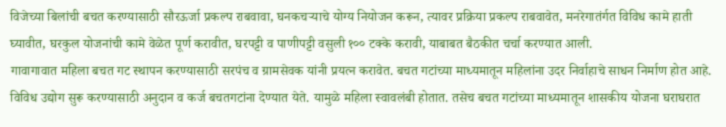विजेच्या बिलांची बचत करण्यासाठी सौरऊर्जा प्रकल्प राबवावा, घनकचऱ्याचे योग्य नियोजन करून, त्यावर प्रक्रिया प्रकल्प राबवावेत, मनरेगातंर्गत विविध कामे हाती घ्यावीत, घरकुल योजनांची कामे वेळेत पूर्ण करावीत, घरपट्टी व पाणीपट्टी वसुली १०० टक्के करावी, याबाबत बैठकीत चर्चा करण्यात आली.
गावागावात महिला बचत गट स्थापन करण्यासाठी सरपंच व ग्रामसेवक यांनी प्रयत्न करावेत. बचत गटांच्या माध्यमातून महिलांना उदर निर्वाहाचे साधन निर्माण होत आहे. विविध उद्योग सुरू करण्यासाठी अनुदान व कर्ज बचतगटांना देण्यात येते. यामुळे महिला स्वावलंबी होतात. तसेच बचत गटांच्या माध्यमातून शासकीय योजना घराघरात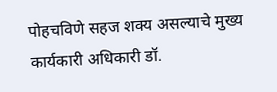पोहचविणे सहज शक्य असल्याचे मुख्य कार्यकारी अधिकारी डॉ.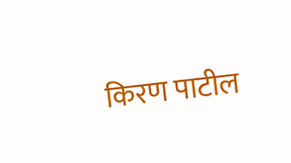किरण पाटील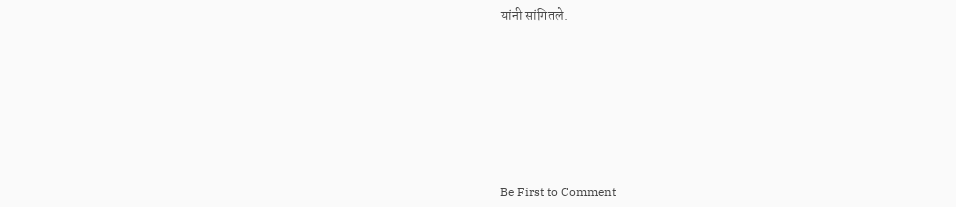यांनी सांगितले.








Be First to Comment